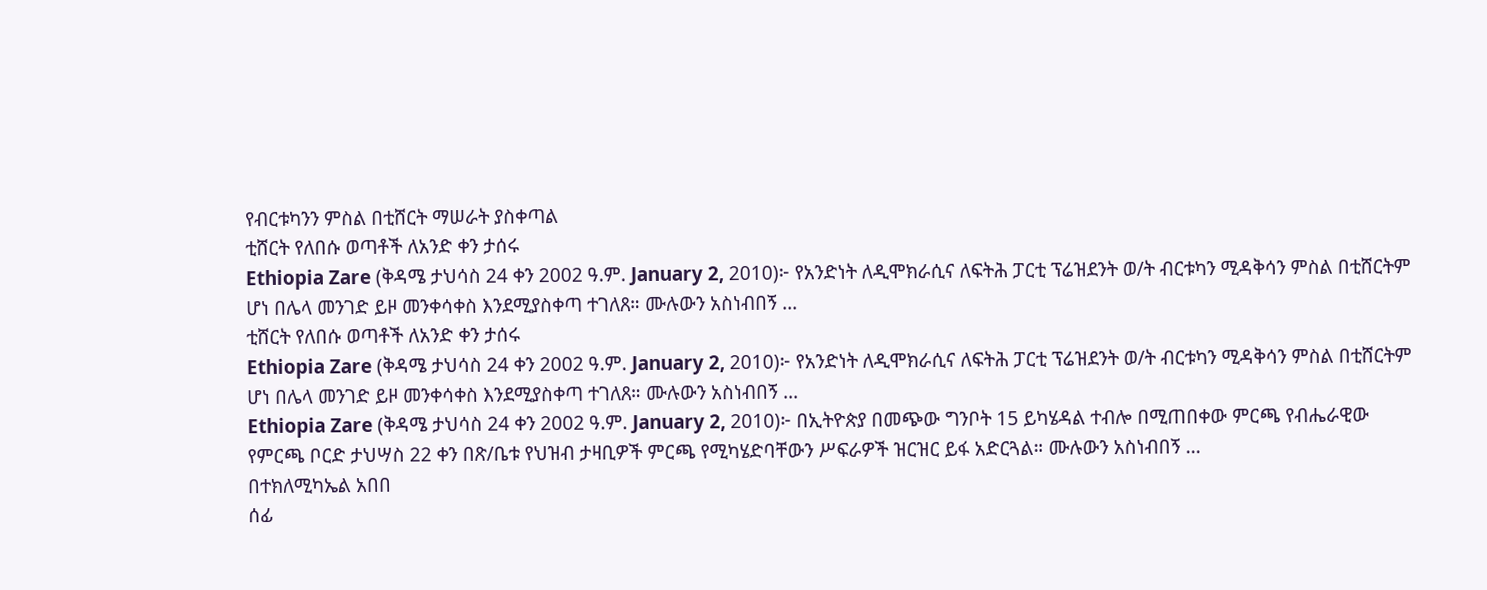የብርቱካንን ምስል በቲሸርት ማሠራት ያስቀጣል
ቲሸርት የለበሱ ወጣቶች ለአንድ ቀን ታሰሩ
Ethiopia Zare (ቅዳሜ ታህሳስ 24 ቀን 2002 ዓ.ም. January 2, 2010)፦ የአንድነት ለዲሞክራሲና ለፍትሕ ፓርቲ ፕሬዝደንት ወ/ት ብርቱካን ሚዳቅሳን ምስል በቲሸርትም ሆነ በሌላ መንገድ ይዞ መንቀሳቀስ እንደሚያስቀጣ ተገለጸ። ሙሉውን አስነብበኝ ...
ቲሸርት የለበሱ ወጣቶች ለአንድ ቀን ታሰሩ
Ethiopia Zare (ቅዳሜ ታህሳስ 24 ቀን 2002 ዓ.ም. January 2, 2010)፦ የአንድነት ለዲሞክራሲና ለፍትሕ ፓርቲ ፕሬዝደንት ወ/ት ብርቱካን ሚዳቅሳን ምስል በቲሸርትም ሆነ በሌላ መንገድ ይዞ መንቀሳቀስ እንደሚያስቀጣ ተገለጸ። ሙሉውን አስነብበኝ ...
Ethiopia Zare (ቅዳሜ ታህሳስ 24 ቀን 2002 ዓ.ም. January 2, 2010)፦ በኢትዮጵያ በመጭው ግንቦት 15 ይካሄዳል ተብሎ በሚጠበቀው ምርጫ የብሔራዊው የምርጫ ቦርድ ታህሣስ 22 ቀን በጽ/ቤቱ የህዝብ ታዛቢዎች ምርጫ የሚካሄድባቸውን ሥፍራዎች ዝርዝር ይፋ አድርጓል። ሙሉውን አስነብበኝ ...
በተክለሚካኤል አበበ
ሰፊ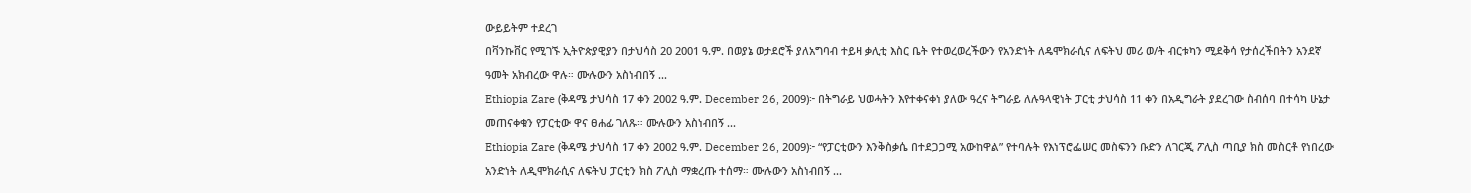ውይይትም ተደረገ
በቫንኩቨር የሚገኙ ኢትዮጵያዊያን በታህሳስ 20 2001 ዓ.ም. በወያኔ ወታደሮች ያለአግባብ ተይዛ ቃሊቲ እስር ቤት የተወረወረችውን የአንድነት ለዴሞክራሲና ለፍትህ መሪ ወ/ት ብርቱካን ሚደቅሳ የታሰረችበትን አንደኛ ዓመት አክብረው ዋሉ። ሙሉውን አስነብበኝ ...
Ethiopia Zare (ቅዳሜ ታህሳስ 17 ቀን 2002 ዓ.ም. December 26, 2009)፦ በትግራይ ህወሓትን እየተቀናቀነ ያለው ዓረና ትግራይ ለሉዓላዊነት ፓርቲ ታህሳስ 11 ቀን በአዲግራት ያደረገው ስብሰባ በተሳካ ሁኔታ መጠናቀቁን የፓርቲው ዋና ፀሐፊ ገለጹ። ሙሉውን አስነብበኝ ...
Ethiopia Zare (ቅዳሜ ታህሳስ 17 ቀን 2002 ዓ.ም. December 26, 2009)፦ “የፓርቲውን እንቅስቃሴ በተደጋጋሚ አውከዋል” የተባሉት የእነፕሮፌሠር መስፍንን ቡድን ለገርጂ ፖሊስ ጣቢያ ክስ መስርቶ የነበረው አንድነት ለዲሞክራሲና ለፍትህ ፓርቲን ክስ ፖሊስ ማቋረጡ ተሰማ። ሙሉውን አስነብበኝ ...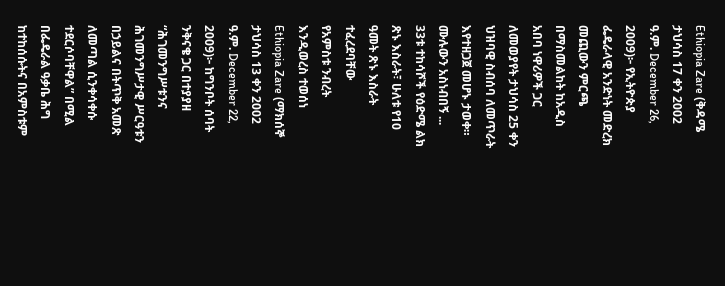Ethiopia Zare (ቅዳሜ ታህሳስ 17 ቀን 2002 ዓ.ም. December 26, 2009)፦ የኢትዮጵያ ፌዴራላዊ አንድነት መድረክ መጪውን ምርጫ በማስመልከት ከአዲስ አበባ ነዋሪዎች ጋር ለመወያየት ታህሳስ 25 ቀን ህዝባዊ ስብሰባ ለመጥራት እየተዘጋጀ መሆኑ ታወቀ። ሙሉውን አስነብበኝ ...
33ቱ ተከሳሾች የዕድሜ ልክ ጽኑ እስራት፣ ሁለቱ የ10 ዓመት ጽኑ እስራት ተፈረደባቸው
የአምስቱ ንብረት እንዲወረስ ተወሰነ
Ethiopia Zare (ማክሰኞ ታህሳስ 13 ቀን 2002 ዓ.ም. December 22, 2009)፦ ከግንቦት ሰባት ንቅናቄ ጋር በተያያዘ “ሕገመንግሥቱንና ሕገመንግሥታዊ ሥርዓቱን በኃይልና በትጥቅ አመጽ ለመጣል ሲንቀሳቀሱ ተደርሶባቸዋል” በሚል በፌዴራል ዓቃቤ ሕግ ከተከሰሱትና በአምስቱም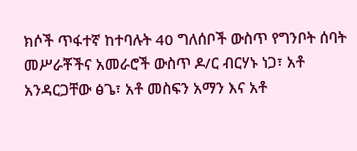ክሶች ጥፋተኛ ከተባሉት 40 ግለሰቦች ውስጥ የግንቦት ሰባት መሥራቾችና አመራሮች ውስጥ ዶ/ር ብርሃኑ ነጋ፣ አቶ አንዳርጋቸው ፅጌ፣ አቶ መስፍን አማን እና አቶ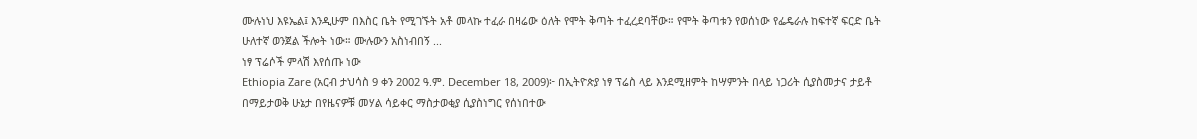ሙሉነህ እዩኤል፤ እንዲሁም በእስር ቤት የሚገኙት አቶ መላኩ ተፈራ በዛሬው ዕለት የሞት ቅጣት ተፈረደባቸው። የሞት ቅጣቱን የወሰነው የፌዴራሉ ከፍተኛ ፍርድ ቤት ሁለተኛ ወንጀል ችሎት ነው። ሙሉውን አስነብበኝ ...
ነፃ ፕሬሶች ምላሽ እየሰጡ ነው
Ethiopia Zare (አርብ ታህሳስ 9 ቀን 2002 ዓ.ም. December 18, 2009)፦ በኢትዮጵያ ነፃ ፕሬስ ላይ እንደሚዘምት ከሣምንት በላይ ነጋሪት ሲያስመታና ታይቶ በማይታወቅ ሁኔታ በየዜናዎቹ መሃል ሳይቀር ማስታወቂያ ሲያስነግር የሰነበተው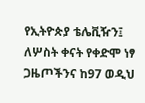የኢትዮጵያ ቴሌቪዥን፤ ለሦስት ቀናት የቀድሞ ነፃ ጋዜጦችንና ከ97 ወዲህ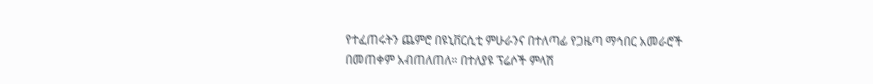የተፈጠሩትን ጨምሮ በዩኒቨርሲቲ ምሁራንና በተለጣፊ የጋዜጣ ማኅበር አመራሮች በመጠቀም አብጠለጠለ። በተለያዩ ፕሬሶች ምላሽ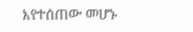እየተሰጠው መሆኑ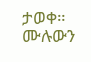ታወቀ። ሙሉውን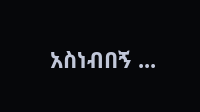አስነብበኝ ...